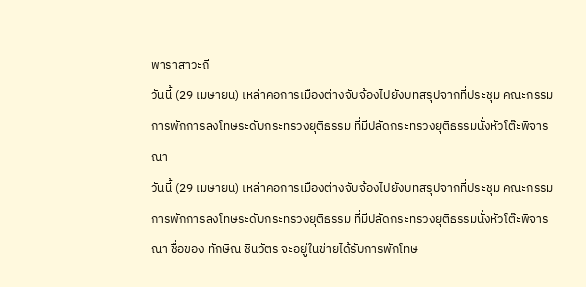พาราสาวะถี
วันนี้ (29 เมษายน) เหล่าคอการเมืองต่างจับจ้องไปยังบทสรุปจากที่ประชุม คณะกรรมการพักการลงโทษระดับกระทรวงยุติธรรม ที่มีปลัดกระทรวงยุติธรรมนั่งหัวโต๊ะพิจารณา
วันนี้ (29 เมษายน) เหล่าคอการเมืองต่างจับจ้องไปยังบทสรุปจากที่ประชุม คณะกรรมการพักการลงโทษระดับกระทรวงยุติธรรม ที่มีปลัดกระทรวงยุติธรรมนั่งหัวโต๊ะพิจารณา ชื่อของ ทักษิณ ชินวัตร จะอยู่ในข่ายได้รับการพักโทษ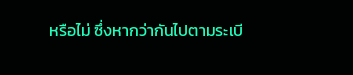หรือไม่ ซึ่งหากว่ากันไปตามระเบี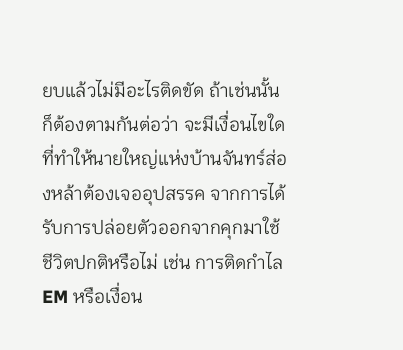ยบแล้วไม่มีอะไรติดขัด ถ้าเช่นนั้นก็ต้องตามกันต่อว่า จะมีเงื่อนไขใดที่ทำให้นายใหญ่แห่งบ้านจันทร์ส่องหล้าต้องเจออุปสรรค จากการได้รับการปล่อยตัวออกจากคุกมาใช้ชีวิตปกติหรือไม่ เช่น การติดกำไล EM หรือเงื่อน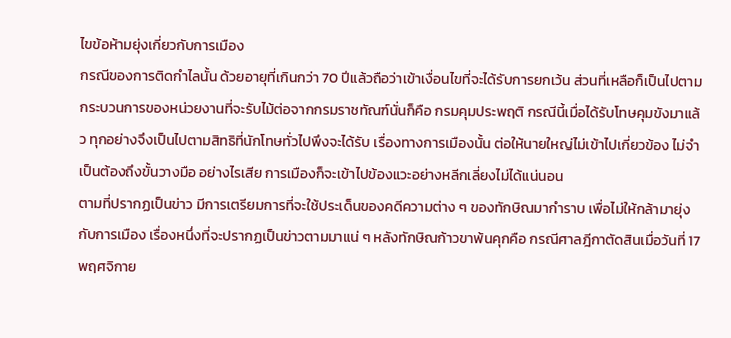ไขข้อห้ามยุ่งเกี่ยวกับการเมือง
กรณีของการติดกำไลนั้น ด้วยอายุที่เกินกว่า 70 ปีแล้วถือว่าเข้าเงื่อนไขที่จะได้รับการยกเว้น ส่วนที่เหลือก็เป็นไปตามกระบวนการของหน่วยงานที่จะรับไม้ต่อจากกรมราชทัณฑ์นั่นก็คือ กรมคุมประพฤติ กรณีนี้เมื่อได้รับโทษคุมขังมาแล้ว ทุกอย่างจึงเป็นไปตามสิทธิที่นักโทษทั่วไปพึงจะได้รับ เรื่องทางการเมืองนั้น ต่อให้นายใหญ่ไม่เข้าไปเกี่ยวข้อง ไม่จำเป็นต้องถึงขั้นวางมือ อย่างไรเสีย การเมืองก็จะเข้าไปข้องแวะอย่างหลีกเลี่ยงไม่ได้แน่นอน
ตามที่ปรากฏเป็นข่าว มีการเตรียมการที่จะใช้ประเด็นของคดีความต่าง ๆ ของทักษิณมากำราบ เพื่อไม่ให้กล้ามายุ่งกับการเมือง เรื่องหนึ่งที่จะปรากฏเป็นข่าวตามมาแน่ ๆ หลังทักษิณก้าวขาพ้นคุกคือ กรณีศาลฎีกาตัดสินเมื่อวันที่ 17 พฤศจิกาย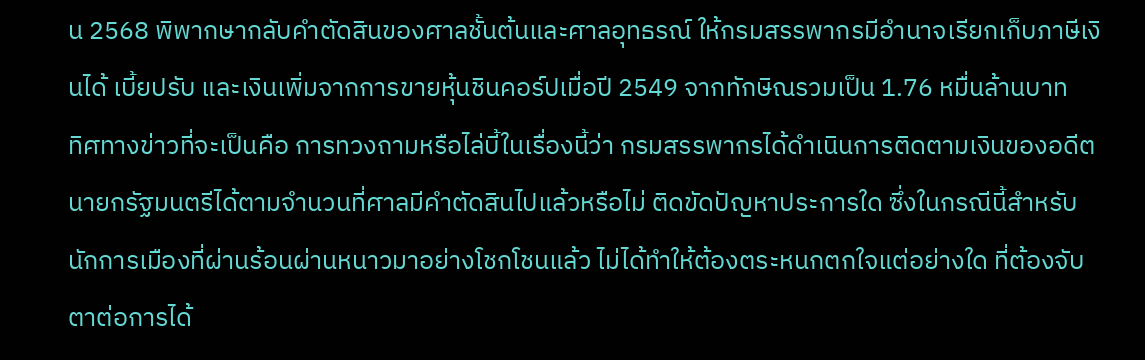น 2568 พิพากษากลับคำตัดสินของศาลชั้นต้นและศาลอุทธรณ์ ให้กรมสรรพากรมีอำนาจเรียกเก็บภาษีเงินได้ เบี้ยปรับ และเงินเพิ่มจากการขายหุ้นชินคอร์ปเมื่อปี 2549 จากทักษิณรวมเป็น 1.76 หมื่นล้านบาท
ทิศทางข่าวที่จะเป็นคือ การทวงถามหรือไล่บี้ในเรื่องนี้ว่า กรมสรรพากรได้ดำเนินการติดตามเงินของอดีตนายกรัฐมนตรีได้ตามจำนวนที่ศาลมีคำตัดสินไปแล้วหรือไม่ ติดขัดปัญหาประการใด ซึ่งในกรณีนี้สำหรับนักการเมืองที่ผ่านร้อนผ่านหนาวมาอย่างโชกโชนแล้ว ไม่ได้ทำให้ต้องตระหนกตกใจแต่อย่างใด ที่ต้องจับตาต่อการได้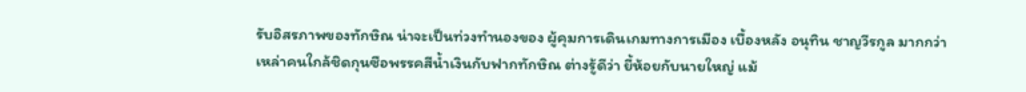รับอิสรภาพของทักษิณ น่าจะเป็นท่วงทำนองของ ผู้คุมการเดินเกมทางการเมือง เบื้องหลัง อนุทิน ชาญวีรกูล มากกว่า
เหล่าคนใกล้ชิดกุนซือพรรคสีน้ำเงินกับฟากทักษิณ ต่างรู้ดีว่า ยี้ห้อยกับนายใหญ่ แม้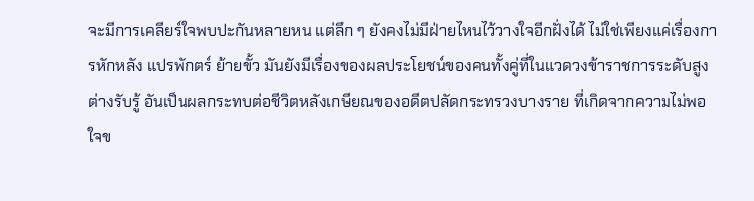จะมีการเคลียร์ใจพบปะกันหลายหน แต่ลึก ๆ ยังคงไม่มีฝ่ายไหนไว้วางใจอีกฝั่งได้ ไม่ใช่เพียงแค่เรื่องการหักหลัง แปรพักตร์ ย้ายขั้ว มันยังมีเรื่องของผลประโยชน์ของคนทั้งคู่ที่ในแวดวงข้าราชการระดับสูงต่างรับรู้ อันเป็นผลกระทบต่อชีวิตหลังเกษียณของอดีตปลัดกระทรวงบางราย ที่เกิดจากความไม่พอใจข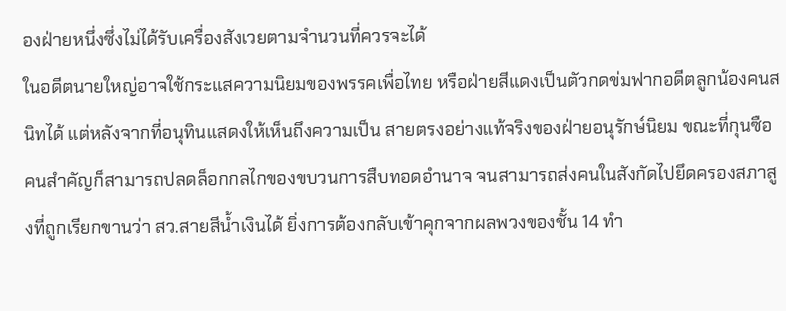องฝ่ายหนึ่งซึ่งไม่ได้รับเครื่องสังเวยตามจำนวนที่ควรจะได้
ในอดีตนายใหญ่อาจใช้กระแสความนิยมของพรรคเพื่อไทย หรือฝ่ายสีแดงเป็นตัวกดข่มฟากอดีตลูกน้องคนสนิทได้ แต่หลังจากที่อนุทินแสดงให้เห็นถึงความเป็น สายตรงอย่างแท้จริงของฝ่ายอนุรักษ์นิยม ขณะที่กุนซือคนสำคัญก็สามารถปลดล็อกกลไกของขบวนการสืบทอดอำนาจ จนสามารถส่งคนในสังกัดไปยึดครองสภาสูงที่ถูกเรียกขานว่า สว.สายสีน้ำเงินได้ ยิ่งการต้องกลับเข้าคุกจากผลพวงของชั้น 14 ทำ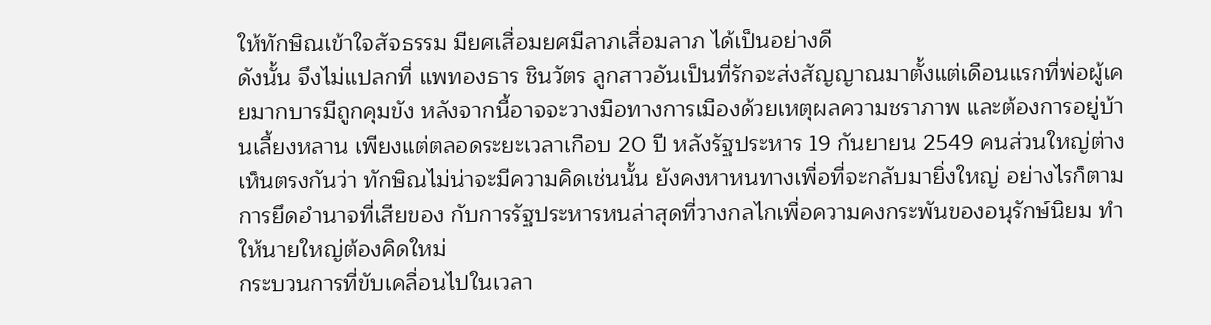ให้ทักษิณเข้าใจสัจธรรม มียศเสื่อมยศมีลาภเสื่อมลาภ ได้เป็นอย่างดี
ดังนั้น จึงไม่แปลกที่ แพทองธาร ชินวัตร ลูกสาวอันเป็นที่รักจะส่งสัญญาณมาตั้งแต่เดือนแรกที่พ่อผู้เคยมากบารมีถูกคุมขัง หลังจากนี้อาจจะวางมือทางการเมืองด้วยเหตุผลความชราภาพ และต้องการอยู่บ้านเลี้ยงหลาน เพียงแต่ตลอดระยะเวลาเกือบ 20 ปี หลังรัฐประหาร 19 กันยายน 2549 คนส่วนใหญ่ต่างเห็นตรงกันว่า ทักษิณไม่น่าจะมีความคิดเช่นนั้น ยังคงหาหนทางเพื่อที่จะกลับมายิ่งใหญ่ อย่างไรก็ตาม การยึดอำนาจที่เสียของ กับการรัฐประหารหนล่าสุดที่วางกลไกเพื่อความคงกระพันของอนุรักษ์นิยม ทำให้นายใหญ่ต้องคิดใหม่
กระบวนการที่ขับเคลื่อนไปในเวลา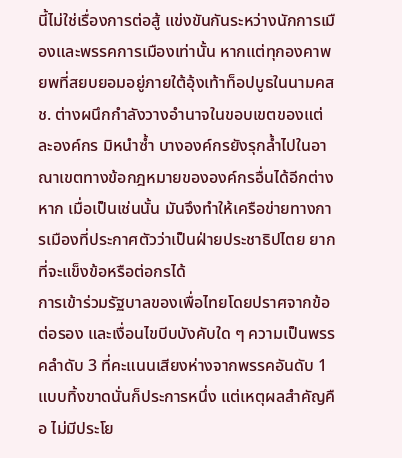นี้ไม่ใช่เรื่องการต่อสู้ แข่งขันกันระหว่างนักการเมืองและพรรคการเมืองเท่านั้น หากแต่ทุกองคาพยพที่สยบยอมอยู่ภายใต้อุ้งเท้าท็อปบูธในนามคสช. ต่างผนึกกำลังวางอำนาจในขอบเขตของแต่ละองค์กร มิหนำซ้ำ บางองค์กรยังรุกล้ำไปในอาณาเขตทางข้อกฎหมายขององค์กรอื่นได้อีกต่างหาก เมื่อเป็นเช่นนั้น มันจึงทำให้เครือข่ายทางการเมืองที่ประกาศตัวว่าเป็นฝ่ายประชาธิปไตย ยากที่จะแข็งข้อหรือต่อกรได้
การเข้าร่วมรัฐบาลของเพื่อไทยโดยปราศจากข้อต่อรอง และเงื่อนไขบีบบังคับใด ๆ ความเป็นพรรคลำดับ 3 ที่คะแนนเสียงห่างจากพรรคอันดับ 1 แบบทิ้งขาดนั่นก็ประการหนึ่ง แต่เหตุผลสำคัญคือ ไม่มีประโย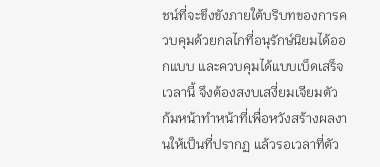ชน์ที่จะขึงขังภายใต้บริบทของการควบคุมด้วยกลไกที่อนุรักษ์นิยมได้ออกแบบ และควบคุมได้แบบเบ็ดเสร็จเวลานี้ จึงต้องสงบเสงี่ยมเจียมตัว ก้มหน้าทำหน้าที่เพื่อหวังสร้างผลงานให้เป็นที่ปรากฏ แล้วรอเวลาที่ตัว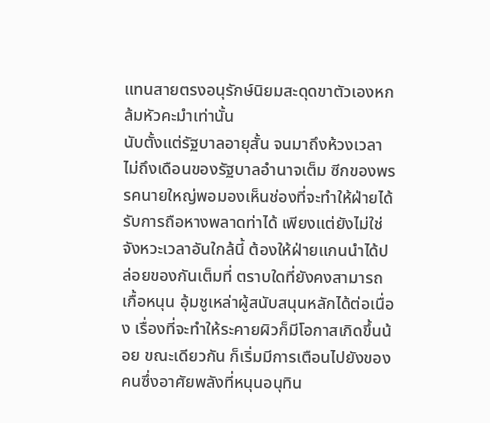แทนสายตรงอนุรักษ์นิยมสะดุดขาตัวเองหกล้มหัวคะมำเท่านั้น
นับตั้งแต่รัฐบาลอายุสั้น จนมาถึงห้วงเวลาไม่ถึงเดือนของรัฐบาลอำนาจเต็ม ซีกของพรรคนายใหญ่พอมองเห็นช่องที่จะทำให้ฝ่ายได้รับการถือหางพลาดท่าได้ เพียงแต่ยังไม่ใช่จังหวะเวลาอันใกล้นี้ ต้องให้ฝ่ายแกนนำได้ปล่อยของกันเต็มที่ ตราบใดที่ยังคงสามารถเกื้อหนุน อุ้มชูเหล่าผู้สนับสนุนหลักได้ต่อเนื่อง เรื่องที่จะทำให้ระคายผิวก็มีโอกาสเกิดขึ้นน้อย ขณะเดียวกัน ก็เริ่มมีการเตือนไปยังของคนซึ่งอาศัยพลังที่หนุนอนุทิน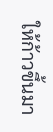ให้ก้าวขึ้นมา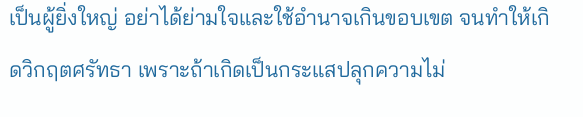เป็นผู้ยิ่งใหญ่ อย่าได้ย่ามใจและใช้อำนาจเกินขอบเขต จนทำให้เกิดวิกฤตศรัทธา เพราะถ้าเกิดเป็นกระแสปลุกความไม่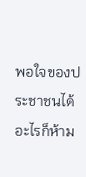พอใจของประชาชนได้อะไรก็ห้าม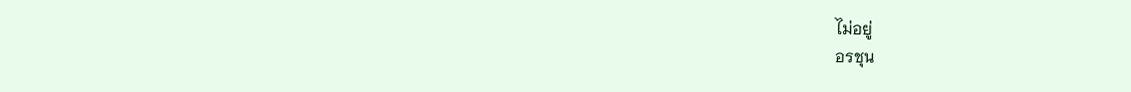ไม่อยู่
อรชุน